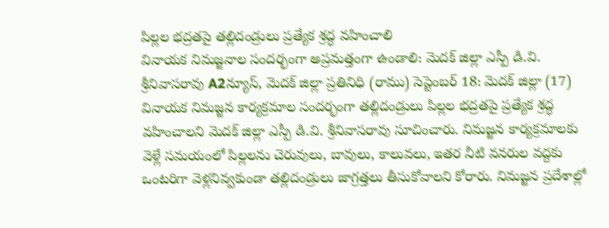పిల్లల భద్రతపై తల్లిదండ్రులు ప్రత్యేక శ్రద్ధ వహించాలి
వినాయక నిమజ్జనాల సందర్భంగా అప్రమత్తంగా ఉండాలి: మెదక్ జిల్లా ఎస్పీ డి.వి. శ్రీనివాసరావు A2న్యూస్, మెదక్ జిల్లా ప్రతినిధి (రాము) సెప్టెంబర్ 18: మెదక్ జిల్లా (17) వినాయక నిమజ్జన కార్యక్రమాల సందర్భంగా తల్లిదండ్రులు పిల్లల భద్రతపై ప్రత్యేక శ్రద్ధ వహించాలని మెదక్ జిల్లా ఎస్పీ డి.వి. శ్రీనివాసరావు సూచించారు. నిమజ్జన కార్యక్రమాలకు వెళ్లే సమయంలో పిల్లలను చెరువులు, బావులు, కాలువలు, ఇతర నీటి వనరుల వద్దకు ఒంటరిగా వెళ్లనివ్వకుండా తల్లిదండ్రులు జాగ్రత్తలు తీసుకోవాలని కోరారు. నిమజ్జన ప్రదేశాల్లో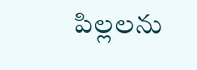పిల్లలను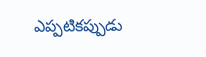ఎప్పటికప్పుడు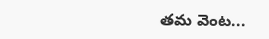తమ వెంట...